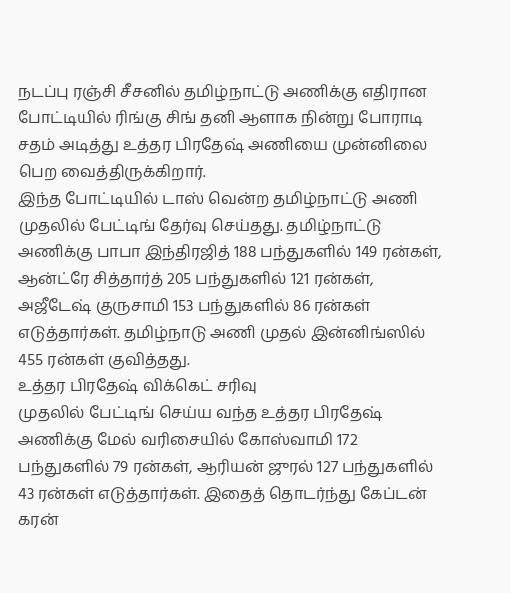நடப்பு ரஞ்சி சீசனில் தமிழ்நாட்டு அணிக்கு எதிரான போட்டியில் ரிங்கு சிங் தனி ஆளாக நின்று போராடி சதம் அடித்து உத்தர பிரதேஷ் அணியை முன்னிலை பெற வைத்திருக்கிறார்.
இந்த போட்டியில் டாஸ் வென்ற தமிழ்நாட்டு அணி முதலில் பேட்டிங் தேர்வு செய்தது. தமிழ்நாட்டு அணிக்கு பாபா இந்திரஜித் 188 பந்துகளில் 149 ரன்கள், ஆன்ட்ரே சித்தார்த் 205 பந்துகளில் 121 ரன்கள், அஜீடேஷ் குருசாமி 153 பந்துகளில் 86 ரன்கள் எடுத்தார்கள். தமிழ்நாடு அணி முதல் இன்னிங்ஸில் 455 ரன்கள் குவித்தது.
உத்தர பிரதேஷ் விக்கெட் சரிவு
முதலில் பேட்டிங் செய்ய வந்த உத்தர பிரதேஷ் அணிக்கு மேல் வரிசையில் கோஸ்வாமி 172 பந்துகளில் 79 ரன்கள், ஆரியன் ஜுரல் 127 பந்துகளில் 43 ரன்கள் எடுத்தார்கள். இதைத் தொடர்ந்து கேப்டன் கரன்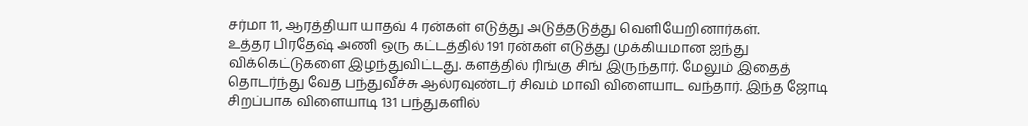சர்மா 11, ஆரத்தியா யாதவ் 4 ரன்கள் எடுத்து அடுத்தடுத்து வெளியேறினார்கள்.
உத்தர பிரதேஷ் அணி ஒரு கட்டத்தில் 191 ரன்கள் எடுத்து முக்கியமான ஐந்து விக்கெட்டுகளை இழந்துவிட்டது. களத்தில் ரிங்கு சிங் இருந்தார். மேலும் இதைத் தொடர்ந்து வேத பந்துவீச்சு ஆல்ரவுண்டர் சிவம் மாவி விளையாட வந்தார். இந்த ஜோடி சிறப்பாக விளையாடி 131 பந்துகளில்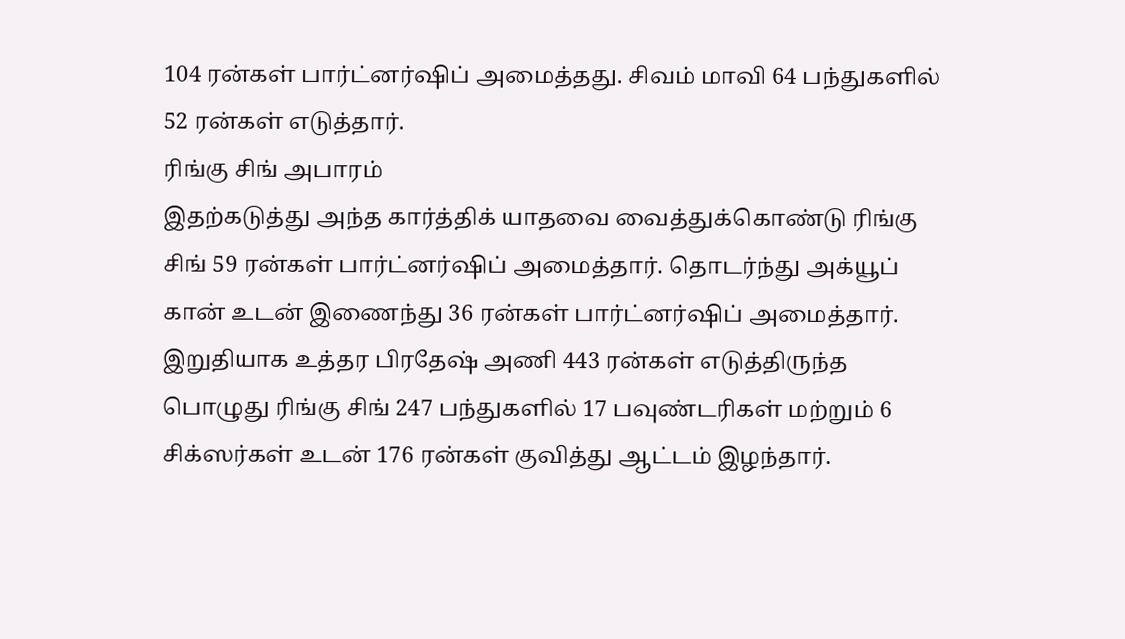104 ரன்கள் பார்ட்னர்ஷிப் அமைத்தது. சிவம் மாவி 64 பந்துகளில் 52 ரன்கள் எடுத்தார்.
ரிங்கு சிங் அபாரம்
இதற்கடுத்து அந்த கார்த்திக் யாதவை வைத்துக்கொண்டு ரிங்கு சிங் 59 ரன்கள் பார்ட்னர்ஷிப் அமைத்தார். தொடர்ந்து அக்யூப் கான் உடன் இணைந்து 36 ரன்கள் பார்ட்னர்ஷிப் அமைத்தார். இறுதியாக உத்தர பிரதேஷ் அணி 443 ரன்கள் எடுத்திருந்த பொழுது ரிங்கு சிங் 247 பந்துகளில் 17 பவுண்டரிகள் மற்றும் 6 சிக்ஸர்கள் உடன் 176 ரன்கள் குவித்து ஆட்டம் இழந்தார்.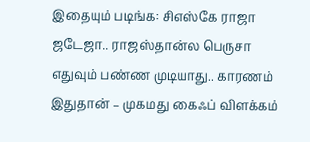இதையும் படிங்க: சிஎஸ்கே ராஜா ஜடேஜா.. ராஜஸ்தான்ல பெருசா எதுவும் பண்ண முடியாது.. காரணம் இதுதான் – முகமது கைஃப் விளக்கம்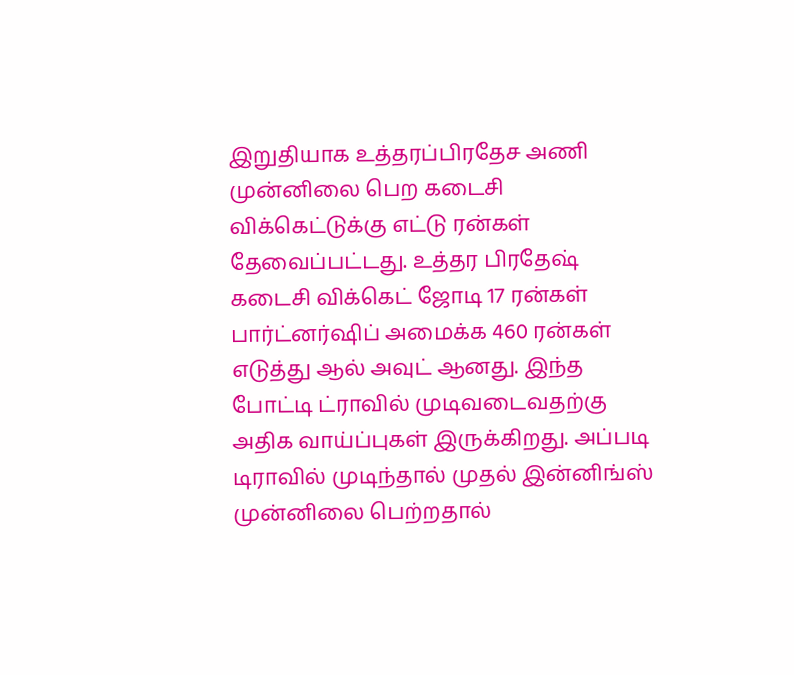இறுதியாக உத்தரப்பிரதேச அணி முன்னிலை பெற கடைசி விக்கெட்டுக்கு எட்டு ரன்கள் தேவைப்பட்டது. உத்தர பிரதேஷ் கடைசி விக்கெட் ஜோடி 17 ரன்கள் பார்ட்னர்ஷிப் அமைக்க 460 ரன்கள் எடுத்து ஆல் அவுட் ஆனது. இந்த போட்டி ட்ராவில் முடிவடைவதற்கு அதிக வாய்ப்புகள் இருக்கிறது. அப்படி டிராவில் முடிந்தால் முதல் இன்னிங்ஸ் முன்னிலை பெற்றதால்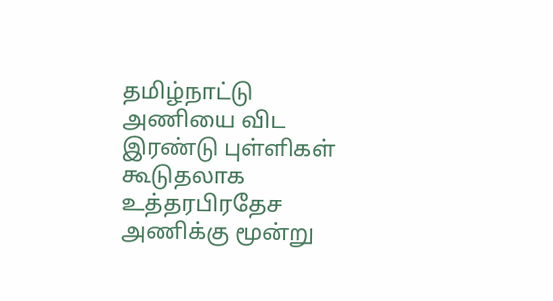தமிழ்நாட்டு அணியை விட இரண்டு புள்ளிகள் கூடுதலாக உத்தரபிரதேச அணிக்கு மூன்று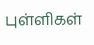புள்ளிகள்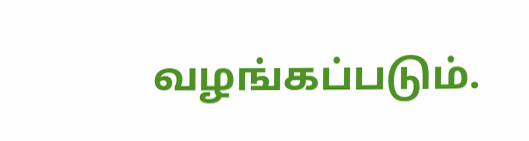வழங்கப்படும்.